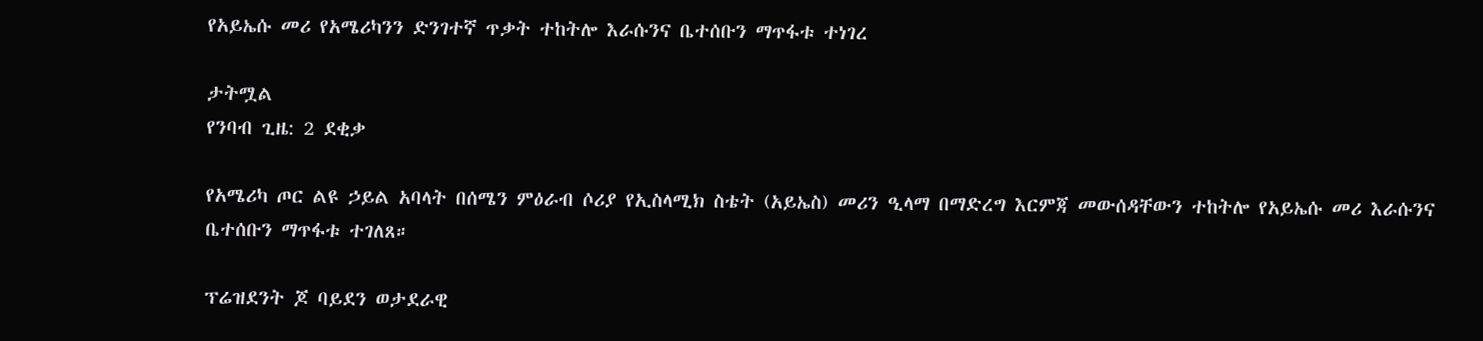የአይኤሱ መሪ የአሜሪካንን ድንገተኛ ጥቃት ተከትሎ እራሱንና ቤተሰቡን ማጥፋቱ ተነገረ

ታትሟል
የንባብ ጊዜ: 2 ደቂቃ

የአሜሪካ ጦር ልዩ ኃይል አባላት በሰሜን ምዕራብ ሶሪያ የኢስላሚክ ስቴት (አይኤስ) መሪን ዒላማ በማድረግ እርምጃ መውሰዳቸውን ተከትሎ የአይኤሱ መሪ እራሱንና ቤተሰቡን ማጥፋቱ ተገለጸ።

ፕሬዝደንት ጆ ባይደን ወታደራዊ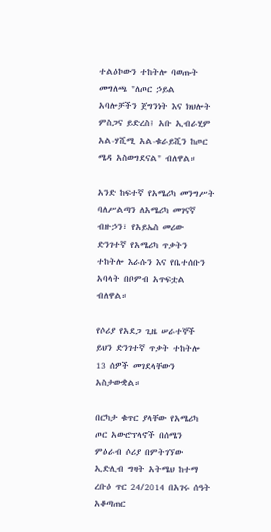ተልዕኮውን ተከትሎ ባወጡት መግለጫ "ለጦር ኃይል አባሎቻችን ጀግንነት እና ክህሎት ምስጋና ይድረስ፤ አቡ ኢብራሂም አል-ሃሺሚ አል-ቁራይሺን ከጦር ሜዳ አስወግደናል" ብለዋል።

አንድ ከፍተኛ የአሜሪካ መንግሥት ባለሥልጣን ለአሜሪካ መገናኛ ብዙኃን፣ የአይኤስ መሪው ድንገተኛ የአሜሪካ ጥቃትን ተከትሎ እራሱን እና የቤተሰቡን አባላት በቦምብ አጥፍቷል ብለዋል።

የሶሪያ የአደጋ ጊዜ ሠራተኞች ይህን ድንገተኛ ጥቃት ተከትሎ 13 ሰዎች መገደላቸውን አስታውቋል።

በርካታ ቁጥር ያላቸው የአሜሪካ ጦር አውሮፕላኖች በሰሜን ምዕራብ ሶሪያ በምትገኘው ኢድሊብ ግዛት አትሜህ ከተማ ረቡዕ ጥር 24/2014 በአገሩ ሰዓት አቆጣጠር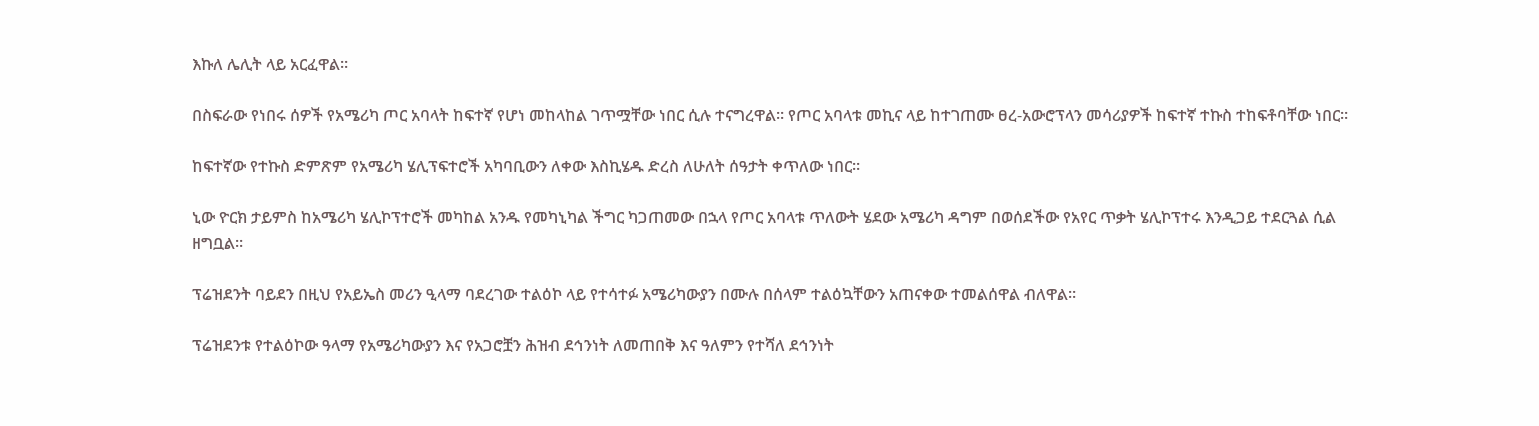እኩለ ሌሊት ላይ አርፈዋል።

በስፍራው የነበሩ ሰዎች የአሜሪካ ጦር አባላት ከፍተኛ የሆነ መከላከል ገጥሟቸው ነበር ሲሉ ተናግረዋል። የጦር አባላቱ መኪና ላይ ከተገጠሙ ፀረ-አውሮፕላን መሳሪያዎች ከፍተኛ ተኩስ ተከፍቶባቸው ነበር።

ከፍተኛው የተኩስ ድምጽም የአሜሪካ ሄሊፕፍተሮች አካባቢውን ለቀው እስኪሄዱ ድረስ ለሁለት ሰዓታት ቀጥለው ነበር።

ኒው ዮርክ ታይምስ ከአሜሪካ ሄሊኮፕተሮች መካከል አንዱ የመካኒካል ችግር ካጋጠመው በኋላ የጦር አባላቱ ጥለውት ሄደው አሜሪካ ዳግም በወሰደችው የአየር ጥቃት ሄሊኮፕተሩ እንዲጋይ ተደርጓል ሲል ዘግቧል።

ፕሬዝደንት ባይደን በዚህ የአይኤስ መሪን ዒላማ ባደረገው ተልዕኮ ላይ የተሳተፉ አሜሪካውያን በሙሉ በሰላም ተልዕኳቸውን አጠናቀው ተመልሰዋል ብለዋል።

ፕሬዝደንቱ የተልዕኮው ዓላማ የአሜሪካውያን እና የአጋሮቿን ሕዝብ ደኅንነት ለመጠበቅ እና ዓለምን የተሻለ ደኅንነት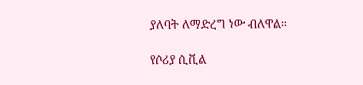ያለባት ለማድረግ ነው ብለዋል።

የሶሪያ ሲቪል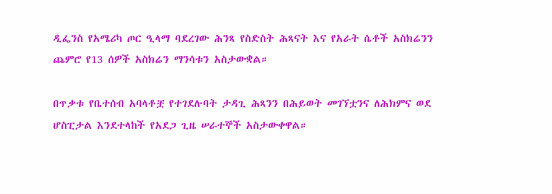ዲፌንስ የአሜሪካ ጦር ዒላማ ባደረገው ሕንጻ የስድስት ሕጻናት እና የአራት ሴቶች አስክሬንን ጨምሮ የ13 ሰዎች አስክሬን ማንሳቱን አስታውቋል።

በጥቃቱ የቤተሰብ አባላቶቿ የተገደሉባት ታዳጊ ሕጻንን በሕይወት መገኘቷንና ለሕክምና ወደ ሆስፒታል እንደተላከች የአደጋ ጊዜ ሠራተኞች አስታውቀዋል።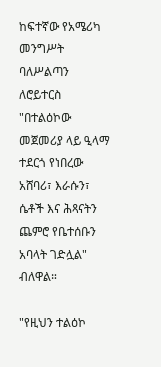ከፍተኛው የአሜሪካ መንግሥት ባለሥልጣን ለሮይተርስ "በተልዕኮው መጀመሪያ ላይ ዒላማ ተደርጎ የነበረው አሸባሪ፣ እራሱን፣ ሴቶች እና ሕጻናትን ጨምሮ የቤተሰቡን አባላት ገድሏል" ብለዋል።

"የዚህን ተልዕኮ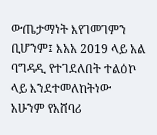ውጤታማነት እየገመገምን ቢሆንም፤ እአአ 2019 ላይ አል ባግዳዲ የተገደለበት ተልዕኮ ላይ እንደተመለከትነው አሁንም የአሸባሪ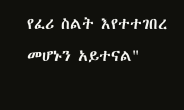የፈሪ ስልት እየተተገበረ መሆኑን አይተናል"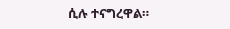ሲሉ ተናግረዋል።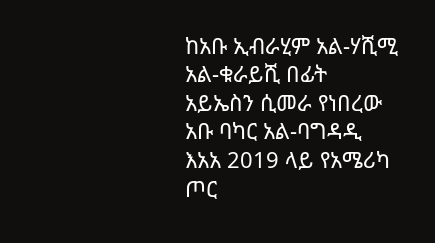ከአቡ ኢብራሂም አል-ሃሺሚ አል-ቁራይሺ በፊት አይኤስን ሲመራ የነበረው አቡ ባካር አል-ባግዳዲ እአአ 2019 ላይ የአሜሪካ ጦር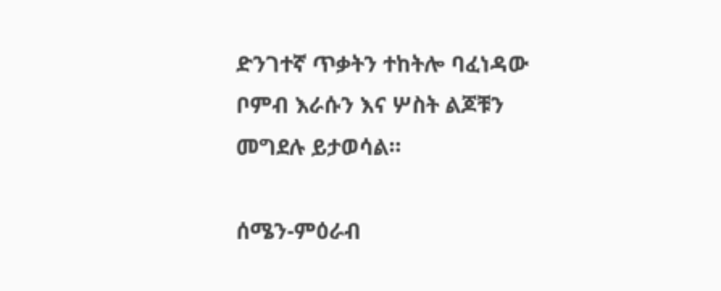ድንገተኛ ጥቃትን ተከትሎ ባፈነዳው ቦምብ እራሱን እና ሦስት ልጆቹን መግደሉ ይታወሳል።

ሰሜን-ምዕራብ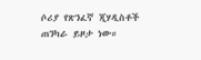ሶሪያ የጽንፈኛ ጂሃዲስቶች ጠንካራ ይዞታ ነው።